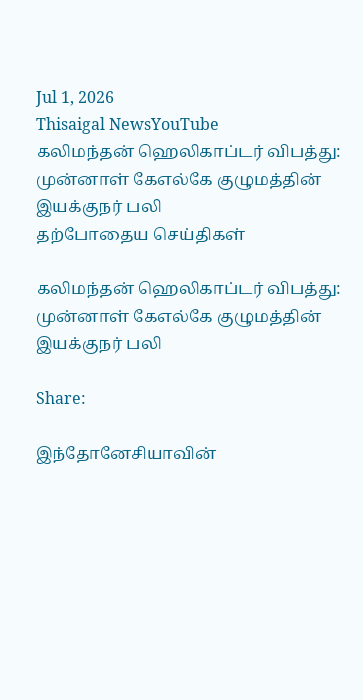Jul 1, 2026
Thisaigal NewsYouTube
கலிமந்தன் ஹெலிகாப்டர் விபத்து: முன்னாள் கேஎல்கே குழுமத்தின் இயக்குநர் பலி
தற்போதைய செய்திகள்

கலிமந்தன் ஹெலிகாப்டர் விபத்து: முன்னாள் கேஎல்கே குழுமத்தின் இயக்குநர் பலி

Share:

இந்தோனேசியாவின்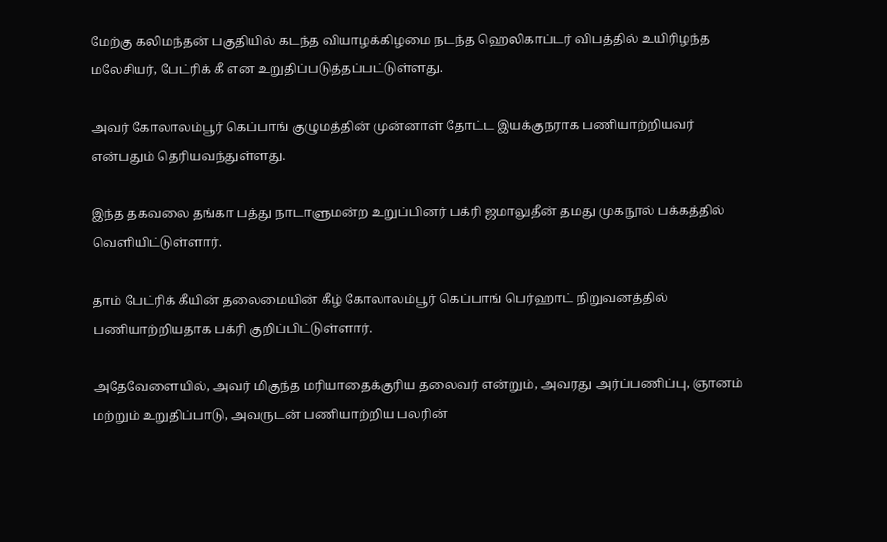மேற்கு கலிமந்தன் பகுதியில் கடந்த வியாழக்கிழமை நடந்த ஹெலிகாப்டர் விபத்தில் உயிரிழந்த மலேசியர், பேட்ரிக் கீ என உறுதிப்படுத்தப்பட்டுள்ளது.

அவர் கோலாலம்பூர் கெப்பாங் குழுமத்தின் முன்னாள் தோட்ட இயக்குநராக பணியாற்றியவர் என்பதும் தெரியவந்துள்ளது.

இந்த தகவலை தங்கா பத்து நாடாளுமன்ற உறுப்பினர் பக்ரி ஜமாலுதீன் தமது முகநூல் பக்கத்தில் வெளியிட்டுள்ளார்.

தாம் பேட்ரிக் கீயின் தலைமையின் கீழ் கோலாலம்பூர் கெப்பாங் பெர்ஹாட் நிறுவனத்தில் பணியாற்றியதாக பக்ரி குறிப்பிட்டுள்ளார்.

அதேவேளையில், அவர் மிகுந்த மரியாதைக்குரிய தலைவர் என்றும், அவரது அர்ப்பணிப்பு, ஞானம் மற்றும் உறுதிப்பாடு, அவருடன் பணியாற்றிய பலரின்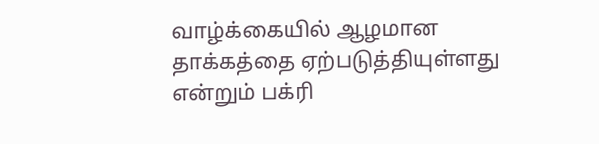வாழ்க்கையில் ஆழமான தாக்கத்தை ஏற்படுத்தியுள்ளது என்றும் பக்ரி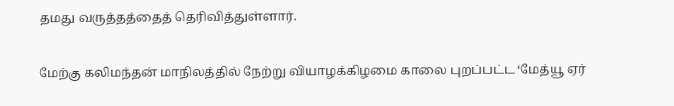தமது வருத்தத்தைத் தெரிவித்துள்ளார்.

மேற்கு கலிமந்தன் மாநிலத்தில் நேற்று வியாழக்கிழமை காலை புறப்பட்ட ‘மேத்யூ ஏர்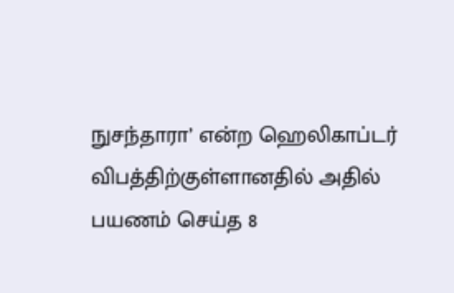நுசந்தாரா’ என்ற ஹெலிகாப்டர் விபத்திற்குள்ளானதில் அதில் பயணம் செய்த 8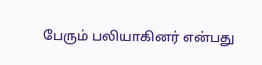பேரும் பலியாகினர் என்பது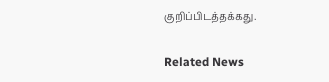குறிப்பிடத்தக்கது.

Related News